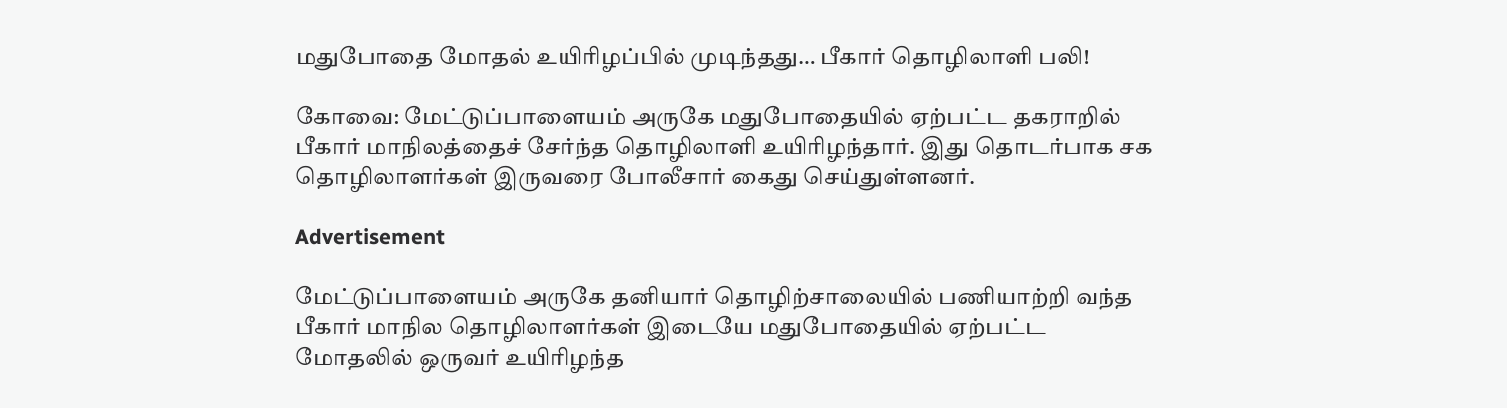மதுபோதை மோதல் உயிரிழப்பில் முடிந்தது… பீகார் தொழிலாளி பலி!

கோவை: மேட்டுப்பாளையம் அருகே மதுபோதையில் ஏற்பட்ட தகராறில் பீகார் மாநிலத்தைச் சேர்ந்த தொழிலாளி உயிரிழந்தார். இது தொடர்பாக சக தொழிலாளர்கள் இருவரை போலீசார் கைது செய்துள்ளனர்.

Advertisement

மேட்டுப்பாளையம் அருகே தனியார் தொழிற்சாலையில் பணியாற்றி வந்த பீகார் மாநில தொழிலாளர்கள் இடையே மதுபோதையில் ஏற்பட்ட மோதலில் ஒருவர் உயிரிழந்த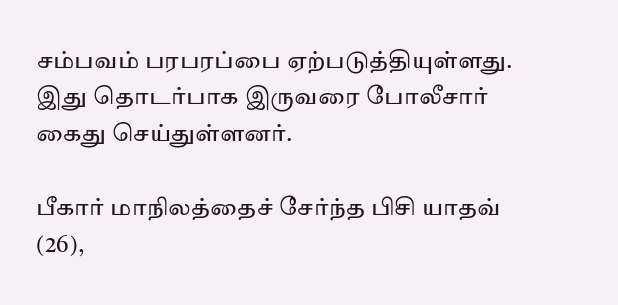சம்பவம் பரபரப்பை ஏற்படுத்தியுள்ளது. இது தொடர்பாக இருவரை போலீசார் கைது செய்துள்ளனர்.

பீகார் மாநிலத்தைச் சேர்ந்த பிசி யாதவ் (26),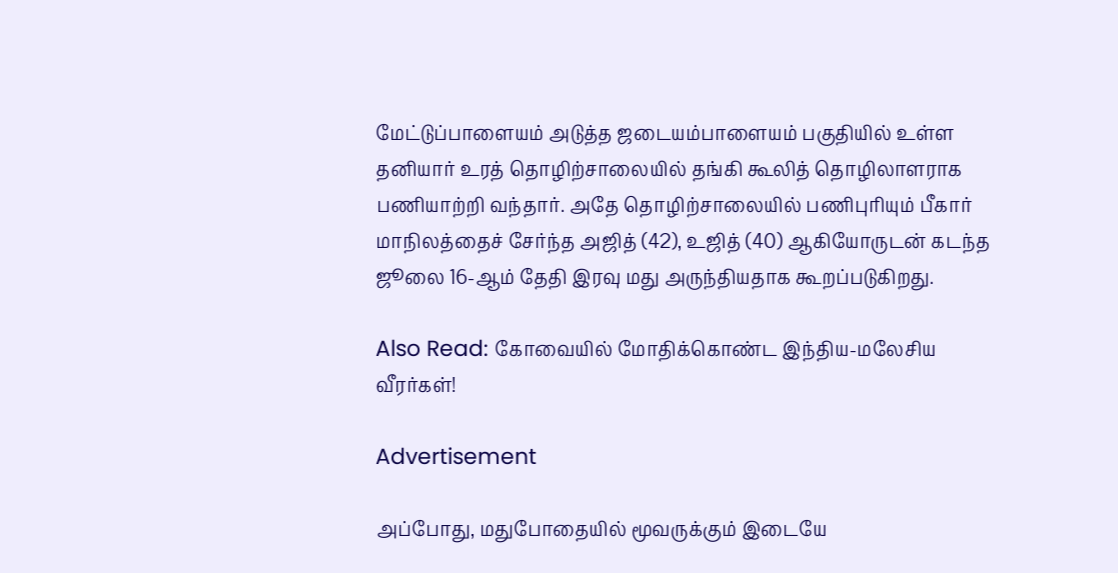மேட்டுப்பாளையம் அடுத்த ஜடையம்பாளையம் பகுதியில் உள்ள தனியார் உரத் தொழிற்சாலையில் தங்கி கூலித் தொழிலாளராக பணியாற்றி வந்தார். அதே தொழிற்சாலையில் பணிபுரியும் பீகார் மாநிலத்தைச் சேர்ந்த அஜித் (42), உஜித் (40) ஆகியோருடன் கடந்த ஜூலை 16-ஆம் தேதி இரவு மது அருந்தியதாக கூறப்படுகிறது.

Also Read: கோவையில் மோதிக்கொண்ட இந்திய-மலேசிய வீரர்கள்!

Advertisement

அப்போது, மதுபோதையில் மூவருக்கும் இடையே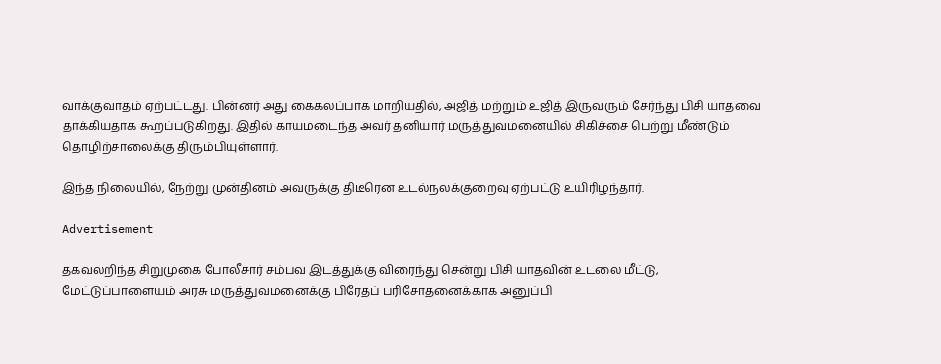வாக்குவாதம் ஏற்பட்டது. பின்னர் அது கைகலப்பாக மாறியதில், அஜித் மற்றும் உஜித் இருவரும் சேர்ந்து பிசி யாதவை தாக்கியதாக கூறப்படுகிறது. இதில் காயமடைந்த அவர் தனியார் மருத்துவமனையில் சிகிச்சை பெற்று மீண்டும் தொழிற்சாலைக்கு திரும்பியுள்ளார்.

இந்த நிலையில், நேற்று முன்தினம் அவருக்கு திடீரென உடல்நலக்குறைவு ஏற்பட்டு உயிரிழந்தார்.

Advertisement

தகவலறிந்த சிறுமுகை போலீசார் சம்பவ இடத்துக்கு விரைந்து சென்று பிசி யாதவின் உடலை மீட்டு, மேட்டுப்பாளையம் அரசு மருத்துவமனைக்கு பிரேதப் பரிசோதனைக்காக அனுப்பி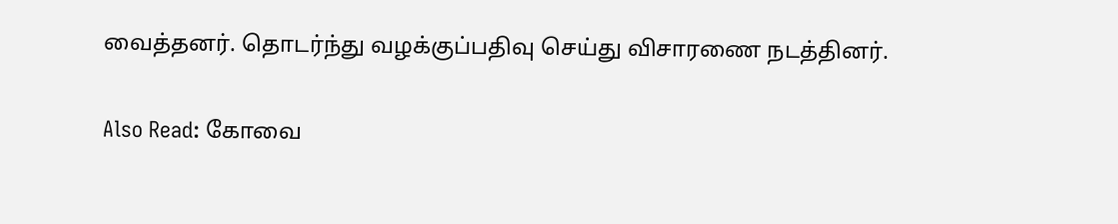வைத்தனர். தொடர்ந்து வழக்குப்பதிவு செய்து விசாரணை நடத்தினர்.

Also Read: கோவை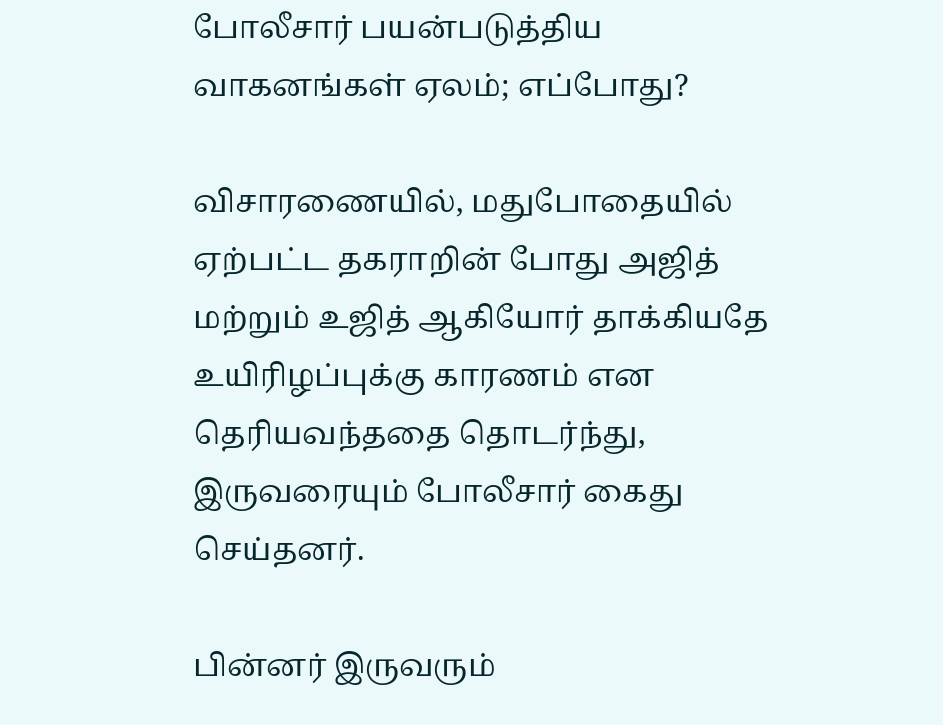போலீசார் பயன்படுத்திய வாகனங்கள் ஏலம்; எப்போது?

விசாரணையில், மதுபோதையில் ஏற்பட்ட தகராறின் போது அஜித் மற்றும் உஜித் ஆகியோர் தாக்கியதே உயிரிழப்புக்கு காரணம் என தெரியவந்ததை தொடர்ந்து, இருவரையும் போலீசார் கைது செய்தனர்.

பின்னர் இருவரும்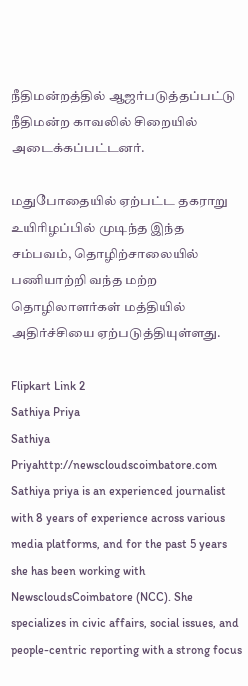நீதிமன்றத்தில் ஆஜர்படுத்தப்பட்டு நீதிமன்ற காவலில் சிறையில் அடைக்கப்பட்டனர்.

மதுபோதையில் ஏற்பட்ட தகராறு உயிரிழப்பில் முடிந்த இந்த சம்பவம், தொழிற்சாலையில் பணியாற்றி வந்த மற்ற தொழிலாளர்கள் மத்தியில் அதிர்ச்சியை ஏற்படுத்தியுள்ளது.

Flipkart Link 2
Sathiya Priya
Sathiya Priyahttp://newscloudscoimbatore.com
Sathiya priya is an experienced journalist with 8 years of experience across various media platforms, and for the past 5 years she has been working with NewscloudsCoimbatore (NCC). She specializes in civic affairs, social issues, and people-centric reporting with a strong focus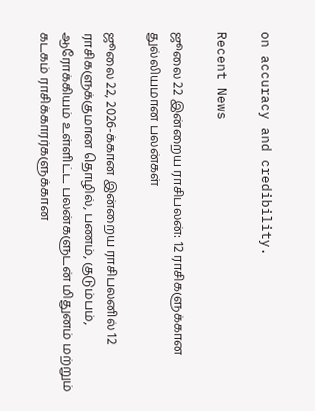on accuracy and credibility.

Recent News

ஜூலை 22 இன்றைய ராசிபலன்: 12 ராசிகளுக்கான துல்லியமான பலன்கள்

ஜூலை 22, 2026-க்கான இன்றைய ராசிபலனில் 12 ராசிகளுக்குமான தொழில், பணம், குடும்பம், ஆரோக்கியம் உள்ளிட்ட பலன்களுடன் மிதுனம் மற்றும் கடகம் ராசிக்காரர்களுக்கான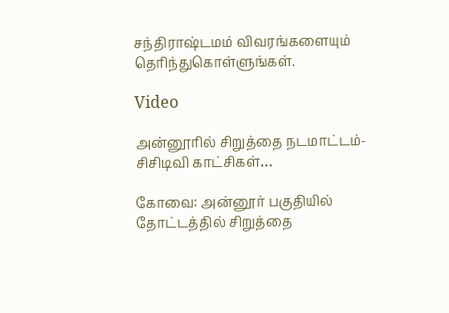சந்திராஷ்டமம் விவரங்களையும் தெரிந்துகொள்ளுங்கள்.

Video

அன்னூரில் சிறுத்தை நடமாட்டம்- சிசிடிவி காட்சிகள்…

கோவை: அன்னூர் பகுதியில் தோட்டத்தில் சிறுத்தை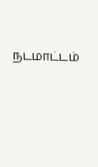நடமாட்டம்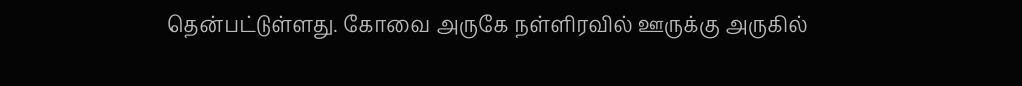தென்பட்டுள்ளது. கோவை அருகே நள்ளிரவில் ஊருக்கு அருகில்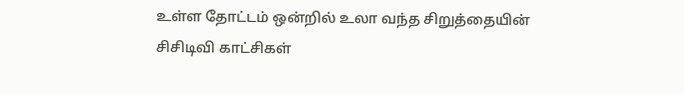உள்ள தோட்டம் ஒன்றில் உலா வந்த சிறுத்தையின் சிசிடிவி காட்சிகள்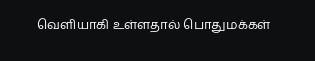வெளியாகி உள்ளதால் பொதுமக்கள்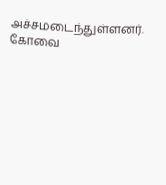அச்சமடைந்துள்ளனர். கோவை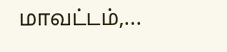மாவட்டம்,...